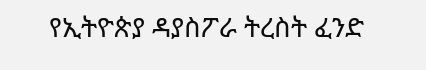የኢትዮጵያ ዳያስፖራ ትረስት ፈንድ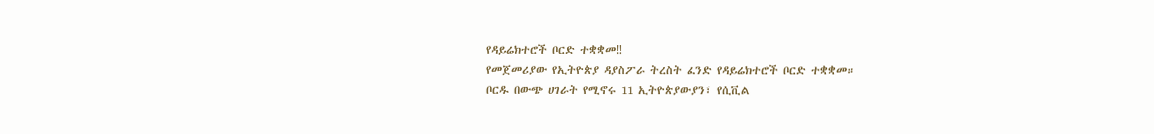የዳይሬክተሮች ቦርድ ተቋቋመ‼
የመጀመሪያው የኢትዮጵያ ዳያስፖራ ትረስት ፈንድ የዳይሬክተሮች ቦርድ ተቋቋመ።
ቦርዱ በውጭ ሀገራት የሚኖሩ 11 ኢትዮጵያውያን፣ የሲቪል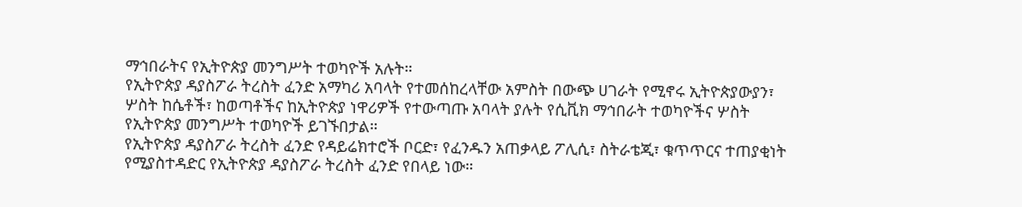ማኅበራትና የኢትዮጵያ መንግሥት ተወካዮች አሉት።
የኢትዮጵያ ዳያስፖራ ትረስት ፈንድ አማካሪ አባላት የተመሰከረላቸው አምስት በውጭ ሀገራት የሚኖሩ ኢትዮጵያውያን፣ ሦስት ከሴቶች፣ ከወጣቶችና ከኢትዮጵያ ነዋሪዎች የተውጣጡ አባላት ያሉት የሲቪክ ማኅበራት ተወካዮችና ሦስት የኢትዮጵያ መንግሥት ተወካዮች ይገኙበታል።
የኢትዮጵያ ዳያስፖራ ትረስት ፈንድ የዳይሬክተሮች ቦርድ፣ የፈንዱን አጠቃላይ ፖሊሲ፣ ስትራቴጂ፣ ቁጥጥርና ተጠያቂነት የሚያስተዳድር የኢትዮጵያ ዳያስፖራ ትረስት ፈንድ የበላይ ነው።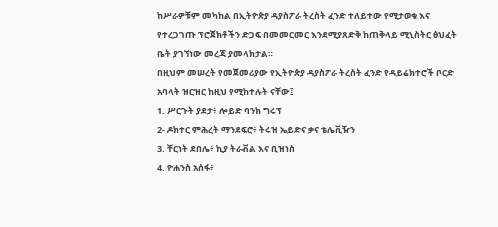ከሥራዎቹም መካከል በኢትዮጵያ ዳያስፖራ ትረስት ፈንድ ተለይተው የሚታወቁ እና የተረጋገጡ ፕሮጀክቶችን ድጋፍ በመመርመር እንደሚያጸድቅ ከጠቅላይ ሚኒስትር ፅህፈት ቤት ያገኘነው መረጃ ያመላክታል።
በዚህም መሠረት የመጀመሪያው የኢትዮጵያ ዳያስፖራ ትረስት ፈንድ የዳይሬክተሮች ቦርድ አባላት ዝርዝር ከዚህ የሚከተሉት ናቸው፤
1. ሥርጉት ያደታ፥ ሎይድ ባንክ ግሩፕ
2- ዶክተር ምሕረት ማንደፍሮ፥ ትሩዝ ኤይድና ቃና ቴሌቪዥን
3. ቸርነት ደበሌ፥ ኪያ ትራቭል እና ቢዝነስ
4. ዮሐንስ አሰፋ፥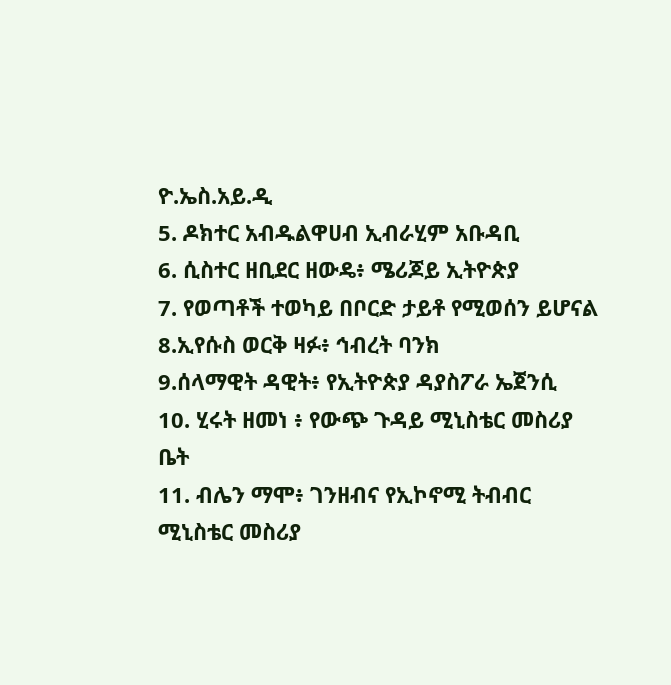ዮ.ኤስ.አይ.ዲ
5. ዶክተር አብዱልዋሀብ ኢብራሂም አቡዳቢ
6. ሲስተር ዘቢደር ዘውዴ፥ ሜሪጆይ ኢትዮጵያ
7. የወጣቶች ተወካይ በቦርድ ታይቶ የሚወሰን ይሆናል
8.ኢየሱስ ወርቅ ዛፉ፥ ኅብረት ባንክ
9.ሰላማዊት ዳዊት፥ የኢትዮጵያ ዳያስፖራ ኤጀንሲ
10. ሂሩት ዘመነ ፥ የውጭ ጉዳይ ሚኒስቴር መስሪያ ቤት
11. ብሌን ማሞ፥ ገንዘብና የኢኮኖሚ ትብብር ሚኒስቴር መስሪያ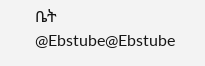ቤት
@Ebstube@Ebstube